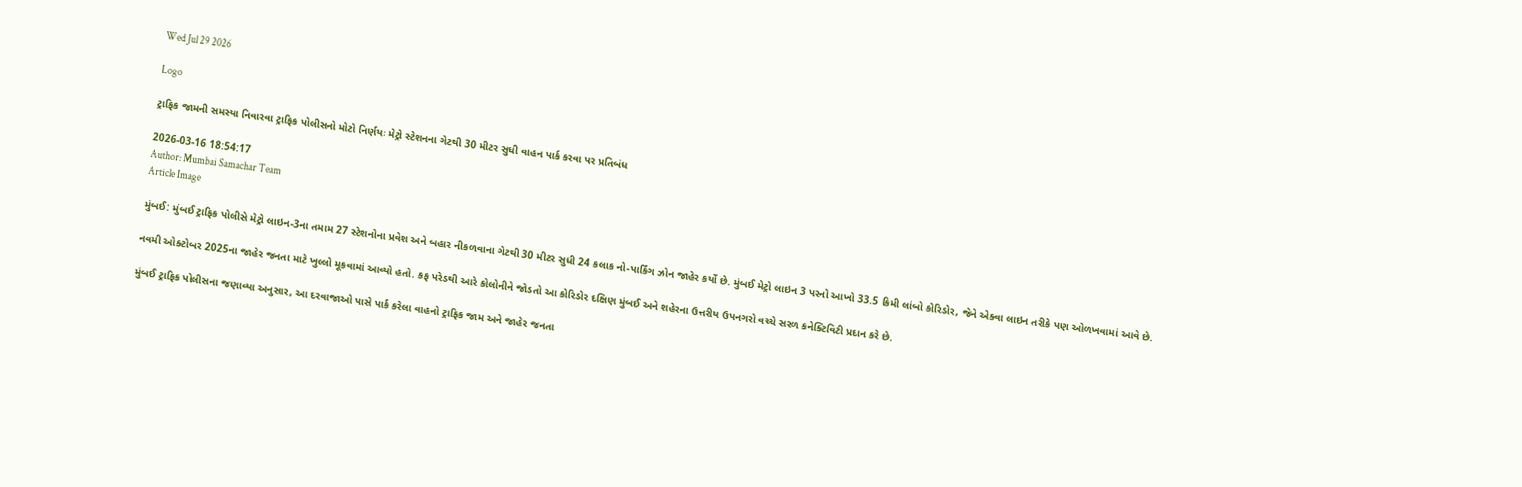Wed Jul 29 2026

Logo

ટ્રાફિક જામની સમસ્યા નિવારવા ટ્રાફિક પોલીસનો મોટો નિર્ણયઃ મેટ્રો સ્ટેશનના ગેટથી 30 મીટર સુધી વાહન પાર્ક કરવા પર પ્રતિબંધ

2026-03-16 18:54:17
Author: Mumbai Samachar Team
Article Image

મુંબઈ: મુંબઈ ટ્રાફિક પોલીસે મેટ્રો લાઇન-3ના તમામ 27 સ્ટેશનોના પ્રવેશ અને બહાર નીકળવાના ગેટથી 30 મીટર સુધી 24 કલાક નો-પાર્કિંગ ઝોન જાહેર કર્યો છે. મુંબઈ મેટ્રો લાઇન 3 પરનો આખો 33.5 કિમી લાંબો કોરિડોર, જેને એક્વા લાઇન તરીકે પણ ઓળખવામાં આવે છે.

નવમી ઓક્ટોબર 2025ના જાહેર જનતા માટે ખુલ્લો મૂકવામાં આવ્યો હતો. કફ પરેડથી આરે કોલોનીને જોડતો આ કોરિડોર દક્ષિણ મુંબઈ અને શહેરના ઉત્તરીય ઉપનગરો વચ્ચે સરળ કનેક્ટિવિટી પ્રદાન કરે છે.

મુંબઈ ટ્રાફિક પોલીસના જણાવ્યા અનુસાર, આ દરવાજાઓ પાસે પાર્ક કરેલા વાહનો ટ્રાફિક જામ અને જાહેર જનતા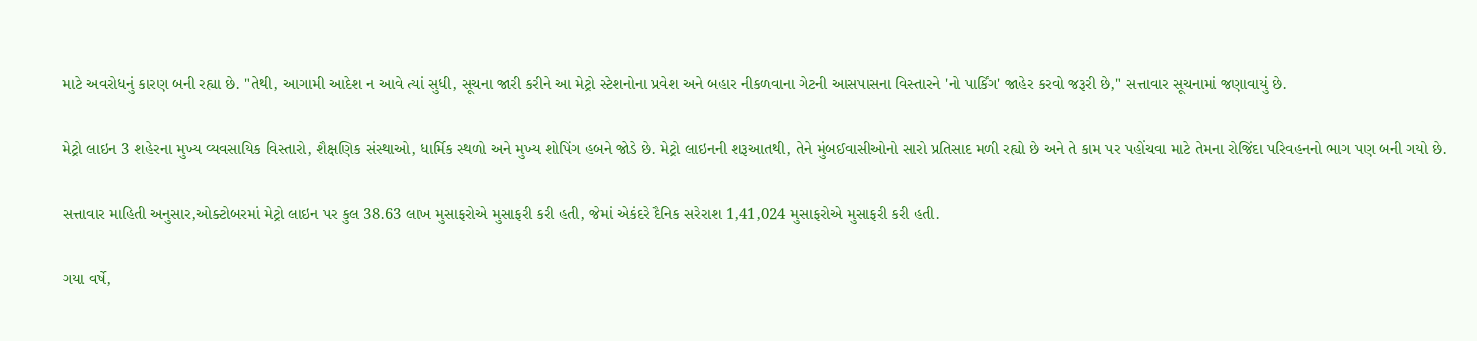માટે અવરોધનું કારણ બની રહ્યા છે. "તેથી, આગામી આદેશ ન આવે ત્યાં સુધી, સૂચના જારી કરીને આ મેટ્રો સ્ટેશનોના પ્રવેશ અને બહાર નીકળવાના ગેટની આસપાસના વિસ્તારને 'નો પાર્કિંગ' જાહેર કરવો જરૂરી છે," સત્તાવાર સૂચનામાં જણાવાયું છે.

મેટ્રો લાઇન 3 શહેરના મુખ્ય વ્યવસાયિક વિસ્તારો, શૈક્ષણિક સંસ્થાઓ, ધાર્મિક સ્થળો અને મુખ્ય શોપિંગ હબને જોડે છે. મેટ્રો લાઇનની શરૂઆતથી, તેને મુંબઈવાસીઓનો સારો પ્રતિસાદ મળી રહ્યો છે અને તે કામ પર પહોંચવા માટે તેમના રોજિંદા પરિવહનનો ભાગ પણ બની ગયો છે.

સત્તાવાર માહિતી અનુસાર,ઓક્ટોબરમાં મેટ્રો લાઇન પર કુલ 38.63 લાખ મુસાફરોએ મુસાફરી કરી હતી, જેમાં એકંદરે દૈનિક સરેરાશ 1,41,024 મુસાફરોએ મુસાફરી કરી હતી.

ગયા વર્ષે,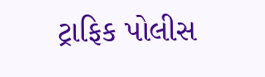ટ્રાફિક પોલીસ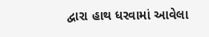દ્વારા હાથ ધરવામાં આવેલા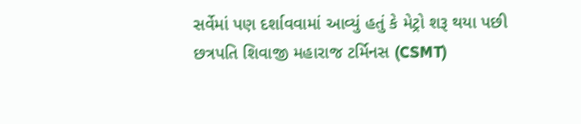સર્વેમાં પણ દર્શાવવામાં આવ્યું હતું કે મેટ્રો શરૂ થયા પછી છત્રપતિ શિવાજી મહારાજ ટર્મિનસ (CSMT)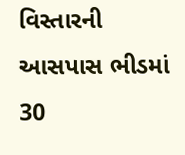વિસ્તારની આસપાસ ભીડમાં 30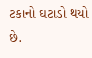ટકાનો ઘટાડો થયો છે.